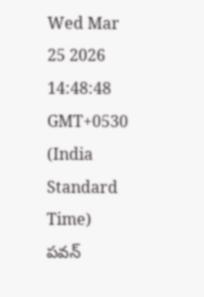Wed Mar 25 2026 14:48:48 GMT+0530 (India Standard Time)
పవన్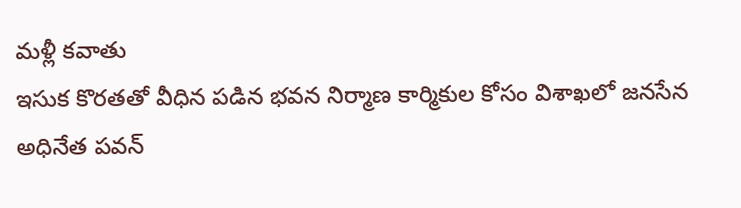మళ్లీ కవాతు
ఇసుక కొరతతో వీధిన పడిన భవన నిర్మాణ కార్మికుల కోసం విశాఖలో జనసేన అధినేత పవన్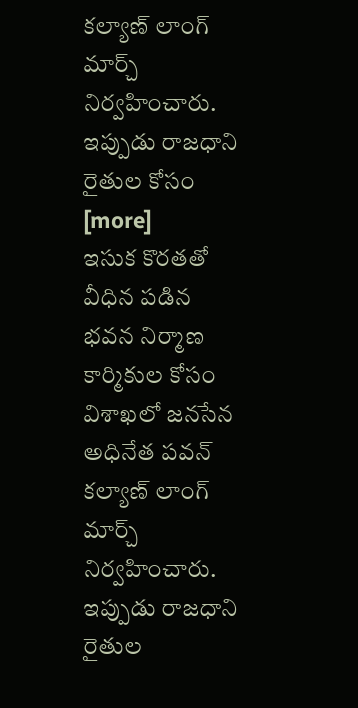కల్యాణ్ లాంగ్ మార్చ్ నిర్వహించారు. ఇప్పుడు రాజధాని రైతుల కోసం [more]
ఇసుక కొరతతో వీధిన పడిన భవన నిర్మాణ కార్మికుల కోసం విశాఖలో జనసేన అధినేత పవన్ కల్యాణ్ లాంగ్ మార్చ్ నిర్వహించారు. ఇప్పుడు రాజధాని రైతుల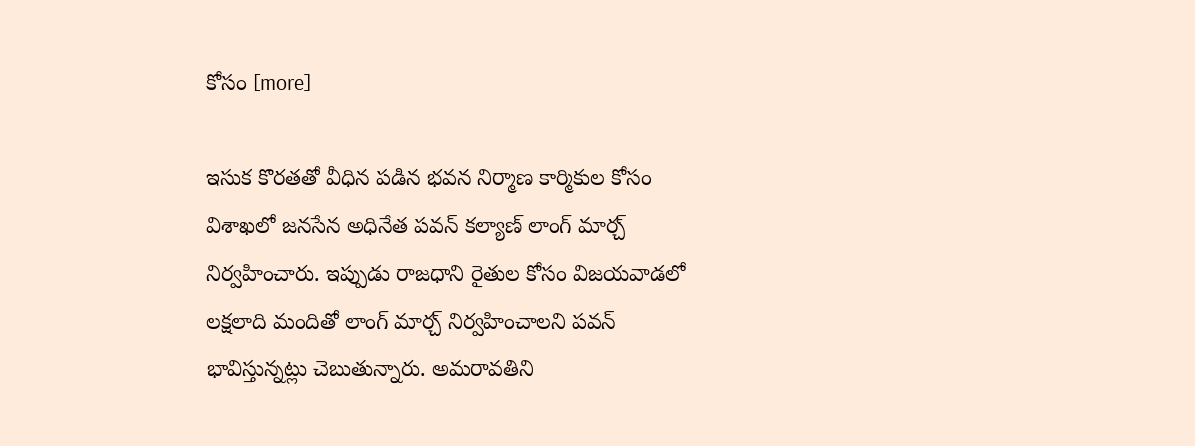కోసం [more]

ఇసుక కొరతతో వీధిన పడిన భవన నిర్మాణ కార్మికుల కోసం విశాఖలో జనసేన అధినేత పవన్ కల్యాణ్ లాంగ్ మార్చ్ నిర్వహించారు. ఇప్పుడు రాజధాని రైతుల కోసం విజయవాడలో లక్షలాది మందితో లాంగ్ మార్చ్ నిర్వహించాలని పవన్ భావిస్తున్నట్లు చెబుతున్నారు. అమరావతిని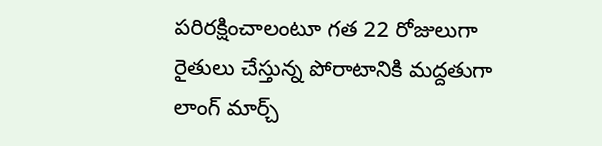పరిరక్షించాలంటూ గత 22 రోజులుగా రైతులు చేస్తున్న పోరాటానికి మద్దతుగా లాంగ్ మార్చ్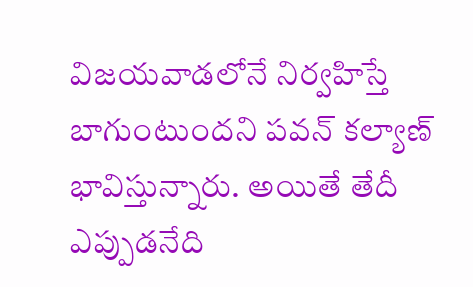విజయవాడలోనే నిర్వహిస్తే బాగుంటుందని పవన్ కల్యాణ్ భావిస్తున్నారు. అయితే తేదీ ఎప్పుడనేది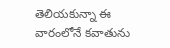తెలియకున్నా ఈ వారంలోనే కవాతును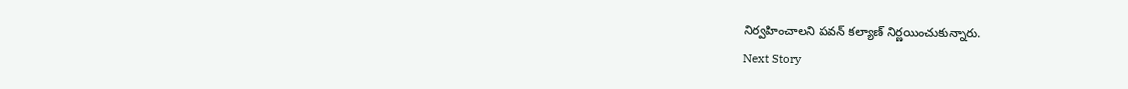నిర్వహించాలని పవన్ కల్యాణ్ నిర్ణయించుకున్నారు.
Next Story